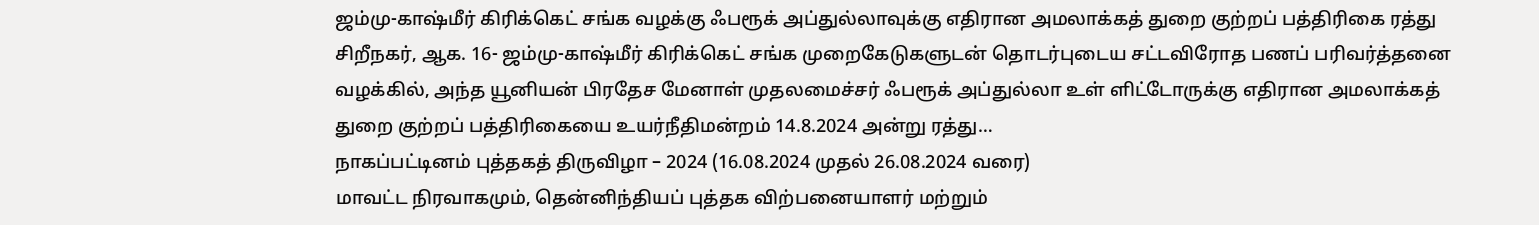ஜம்மு-காஷ்மீர் கிரிக்கெட் சங்க வழக்கு ஃபரூக் அப்துல்லாவுக்கு எதிரான அமலாக்கத் துறை குற்றப் பத்திரிகை ரத்து
சிறீநகர், ஆக. 16- ஜம்மு-காஷ்மீர் கிரிக்கெட் சங்க முறைகேடுகளுடன் தொடர்புடைய சட்டவிரோத பணப் பரிவர்த்தனை வழக்கில், அந்த யூனியன் பிரதேச மேனாள் முதலமைச்சர் ஃபரூக் அப்துல்லா உள் ளிட்டோருக்கு எதிரான அமலாக்கத் துறை குற்றப் பத்திரிகையை உயர்நீதிமன்றம் 14.8.2024 அன்று ரத்து…
நாகப்பட்டினம் புத்தகத் திருவிழா – 2024 (16.08.2024 முதல் 26.08.2024 வரை)
மாவட்ட நிரவாகமும், தென்னிந்தியப் புத்தக விற்பனையாளர் மற்றும்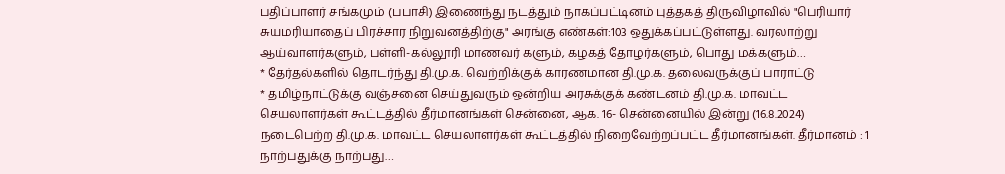பதிப்பாளர் சங்கமும் (பபாசி) இணைந்து நடத்தும் நாகப்பட்டினம் புத்தகத் திருவிழாவில் "பெரியார் சுயமரியாதைப் பிரச்சார நிறுவனத்திற்கு" அரங்கு எண்கள்:103 ஒதுக்கப்பட்டுள்ளது. வரலாற்று ஆய்வாளர்களும், பள்ளி-கல்லூரி மாணவர் களும், கழகத் தோழர்களும், பொது மக்களும்…
* தேர்தல்களில் தொடர்ந்து தி.மு.க. வெற்றிக்குக் காரணமான தி.மு.க. தலைவருக்குப் பாராட்டு
* தமிழ்நாட்டுக்கு வஞ்சனை செய்துவரும் ஒன்றிய அரசுக்குக் கண்டனம் தி.மு.க. மாவட்ட செயலாளர்கள் கூட்டத்தில் தீர்மானங்கள் சென்னை, ஆக. 16- சென்னையில் இன்று (16.8.2024) நடைபெற்ற தி.மு.க. மாவட்ட செயலாளர்கள் கூட்டத்தில் நிறைவேற்றப்பட்ட தீர்மானங்கள். தீர்மானம் : 1 நாற்பதுக்கு நாற்பது…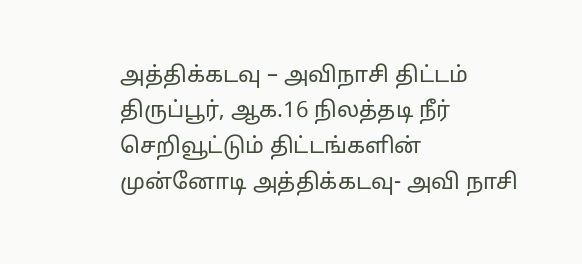அத்திக்கடவு – அவிநாசி திட்டம்
திருப்பூர், ஆக.16 நிலத்தடி நீர் செறிவூட்டும் திட்டங்களின் முன்னோடி அத்திக்கடவு- அவி நாசி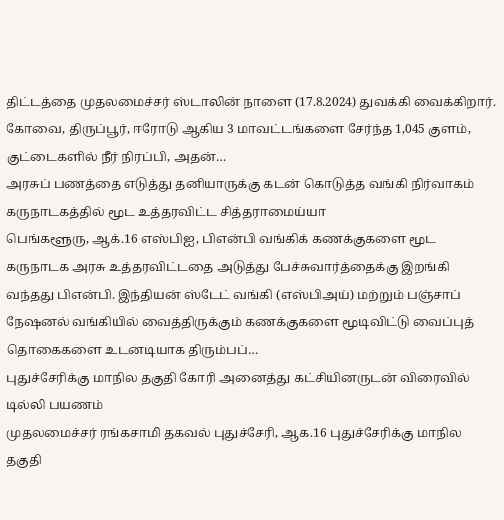திட்டத்தை முதலமைச்சர் ஸ்டாலின் நாளை (17.8.2024) துவக்கி வைக்கிறார். கோவை, திருப்பூர், ஈரோடு ஆகிய 3 மாவட்டங்களை சேர்ந்த 1,045 குளம், குட்டைகளில் நீர் நிரப்பி, அதன்…
அரசுப் பணத்தை எடுத்து தனியாருக்கு கடன் கொடுத்த வங்கி நிர்வாகம் கருநாடகத்தில் மூட உத்தரவிட்ட சித்தராமைய்யா
பெங்களூரு, ஆக்.16 எஸ்பிஐ, பிஎன்பி வங்கிக் கணக்குகளை மூட கருநாடக அரசு உத்தரவிட்டதை அடுத்து பேச்சுவார்த்தைக்கு இறங்கி வந்தது பிஎன்பி. இந்தியன் ஸ்டேட் வங்கி (எஸ்பிஅய்) மற்றும் பஞ்சாப் நேஷனல் வங்கியில் வைத்திருக்கும் கணக்குகளை மூடிவிட்டு வைப்புத் தொகைகளை உடனடியாக திரும்பப்…
புதுச்சேரிக்கு மாநில தகுதி கோரி அனைத்து கட்சியினருடன் விரைவில் டில்லி பயணம்
முதலமைச்சர் ரங்கசாமி தகவல் புதுச்சேரி, ஆக.16 புதுச்சேரிக்கு மாநில தகுதி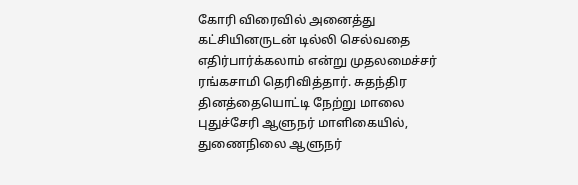கோரி விரைவில் அனைத்து கட்சியினருடன் டில்லி செல்வதை எதிர்பார்க்கலாம் என்று முதலமைச்சர் ரங்கசாமி தெரிவித்தார். சுதந்திர தினத்தையொட்டி நேற்று மாலை புதுச்சேரி ஆளுநர் மாளிகையில், துணைநிலை ஆளுநர்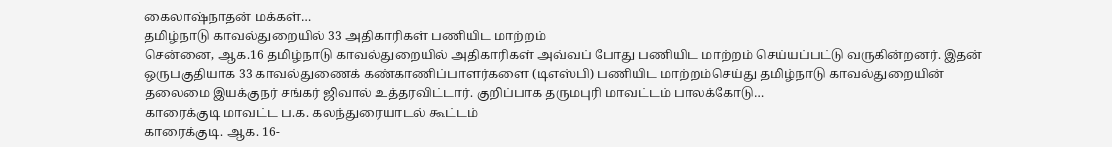கைலாஷ்நாதன் மக்கள்…
தமிழ்நாடு காவல்துறையில் 33 அதிகாரிகள் பணியிட மாற்றம்
சென்னை, ஆக.16 தமிழ்நாடு காவல்துறையில் அதிகாரிகள் அவ்வப் போது பணியிட மாற்றம் செய்யப்பட்டு வருகின்றனர். இதன் ஒருபகுதியாக 33 காவல்துணைக் கண்காணிப்பாளர்களை (டிஎஸ்பி) பணியிட மாற்றம்செய்து தமிழ்நாடு காவல்துறையின் தலைமை இயக்குநர் சங்கர் ஜிவால் உத்தரவிட்டார். குறிப்பாக தருமபுரி மாவட்டம் பாலக்கோடு…
காரைக்குடி மாவட்ட ப.க. கலந்துரையாடல் கூட்டம்
காரைக்குடி. ஆக. 16-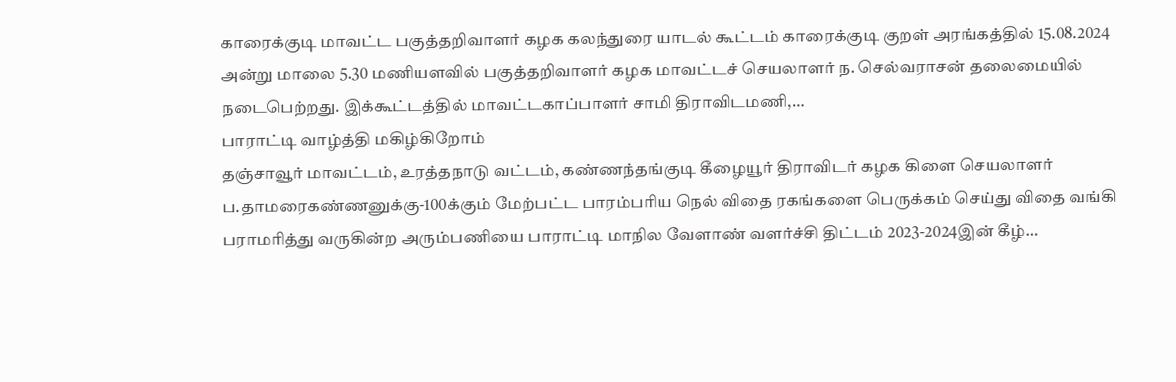காரைக்குடி மாவட்ட பகுத்தறிவாளர் கழக கலந்துரை யாடல் கூட்டம் காரைக்குடி குறள் அரங்கத்தில் 15.08.2024 அன்று மாலை 5.30 மணியளவில் பகுத்தறிவாளர் கழக மாவட்டச் செயலாளர் ந. செல்வராசன் தலைமையில் நடைபெற்றது. இக்கூட்டத்தில் மாவட்டகாப்பாளர் சாமி திராவிடமணி,…
பாராட்டி வாழ்த்தி மகிழ்கிறோம்
தஞ்சாவூர் மாவட்டம், உரத்தநாடு வட்டம், கண்ணந்தங்குடி கீழையூர் திராவிடர் கழக கிளை செயலாளர் ப.தாமரைகண்ணனுக்கு-100க்கும் மேற்பட்ட பாரம்பரிய நெல் விதை ரகங்களை பெருக்கம் செய்து விதை வங்கி பராமரித்து வருகின்ற அரும்பணியை பாராட்டி மாநில வேளாண் வளர்ச்சி திட்டம் 2023-2024இன் கீழ்…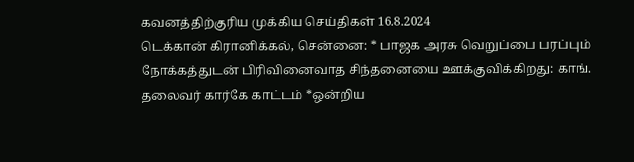கவனத்திற்குரிய முக்கிய செய்திகள் 16.8.2024
டெக்கான் கிரானிக்கல், சென்னை: * பாஜக அரசு வெறுப்பை பரப்பும் நோக்கத்துடன் பிரிவினைவாத சிந்தனையை ஊக்குவிக்கிறது: காங். தலைவர் கார்கே காட்டம் *ஒன்றிய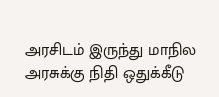அரசிடம் இருந்து மாநில அரசுக்கு நிதி ஒதுக்கீடு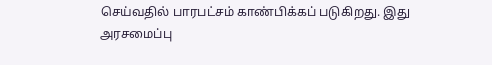செய்வதில் பாரபட்சம் காண்பிக்கப் படுகிறது. இது அரசமைப்பு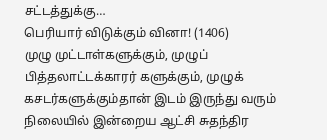சட்டத்துக்கு…
பெரியார் விடுக்கும் வினா! (1406)
முழு முட்டாள்களுக்கும், முழுப் பித்தலாட்டக்காரர் களுக்கும், முழுக் கசடர்களுக்கும்தான் இடம் இருந்து வரும் நிலையில் இன்றைய ஆட்சி சுதந்திர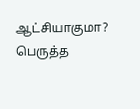ஆட்சியாகுமா? பெருத்த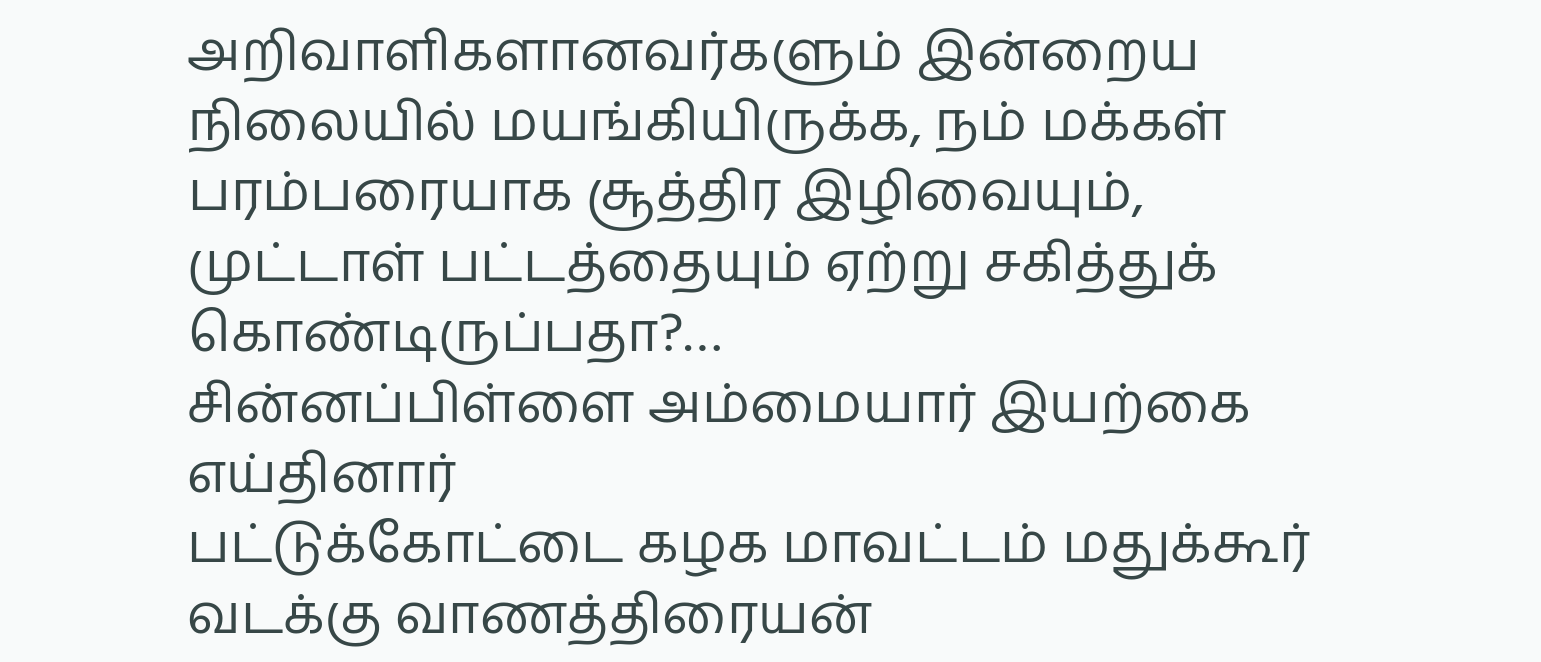அறிவாளிகளானவர்களும் இன்றைய நிலையில் மயங்கியிருக்க, நம் மக்கள் பரம்பரையாக சூத்திர இழிவையும், முட்டாள் பட்டத்தையும் ஏற்று சகித்துக் கொண்டிருப்பதா?…
சின்னப்பிள்ளை அம்மையார் இயற்கை எய்தினார்
பட்டுக்கோட்டை கழக மாவட்டம் மதுக்கூர் வடக்கு வாணத்திரையன்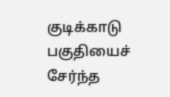குடிக்காடு பகுதியைச் சேர்ந்த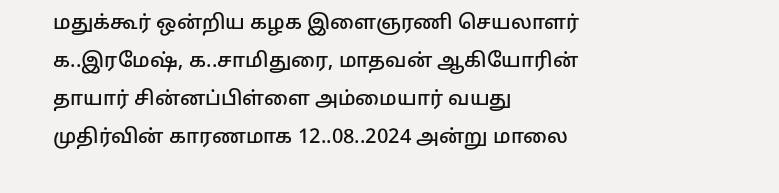மதுக்கூர் ஒன்றிய கழக இளைஞரணி செயலாளர் க..இரமேஷ், க..சாமிதுரை, மாதவன் ஆகியோரின் தாயார் சின்னப்பிள்ளை அம்மையார் வயது முதிர்வின் காரணமாக 12..08..2024 அன்று மாலை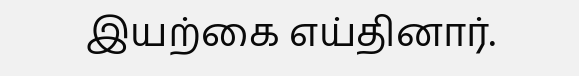இயற்கை எய்தினார்.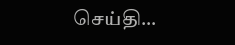செய்தி…